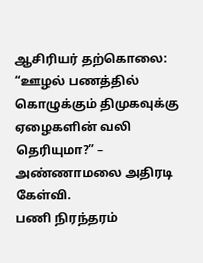ஆசிரியர் தற்கொலை: “ஊழல் பணத்தில் கொழுக்கும் திமுகவுக்கு ஏழைகளின் வலி தெரியுமா?” – அண்ணாமலை அதிரடி கேள்வி.
பணி நிரந்தரம்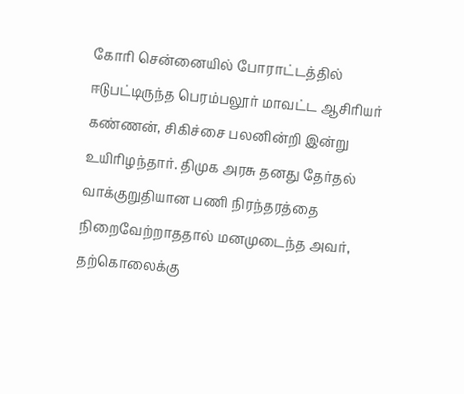கோரி சென்னையில் போராட்டத்தில் ஈடுபட்டிருந்த பெரம்பலூர் மாவட்ட ஆசிரியர் கண்ணன், சிகிச்சை பலனின்றி இன்று உயிரிழந்தார். திமுக அரசு தனது தேர்தல் வாக்குறுதியான பணி நிரந்தரத்தை நிறைவேற்றாததால் மனமுடைந்த அவர், தற்கொலைக்கு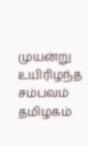முயன்று உயிரிழந்த சம்பவம் தமிழகம்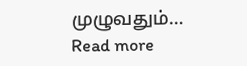முழுவதும்…
Read more